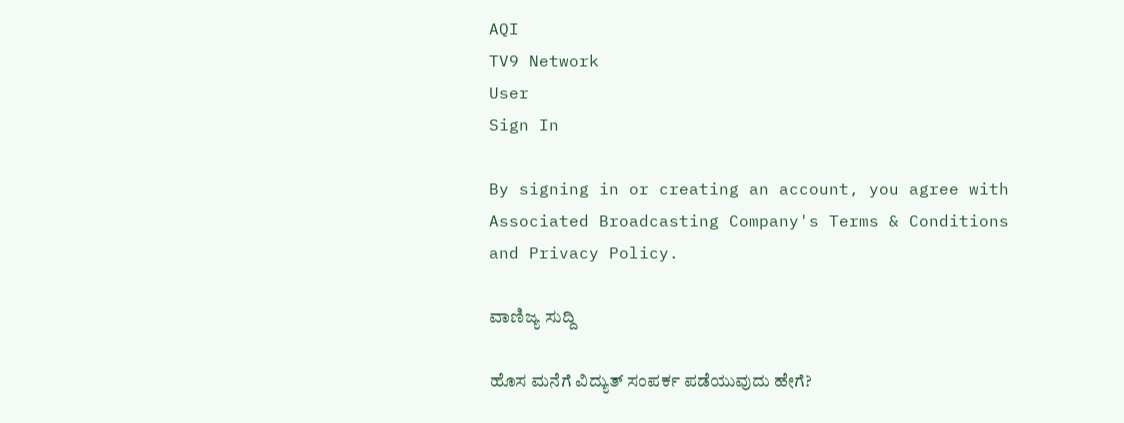AQI
TV9 Network
User
Sign In

By signing in or creating an account, you agree with Associated Broadcasting Company's Terms & Conditions and Privacy Policy.

ವಾಣಿಜ್ಯ ಸುದ್ದಿ

ಹೊಸ ಮನೆಗೆ ವಿದ್ಯುತ್ ಸಂಪರ್ಕ ಪಡೆಯುವುದು ಹೇಗೆ?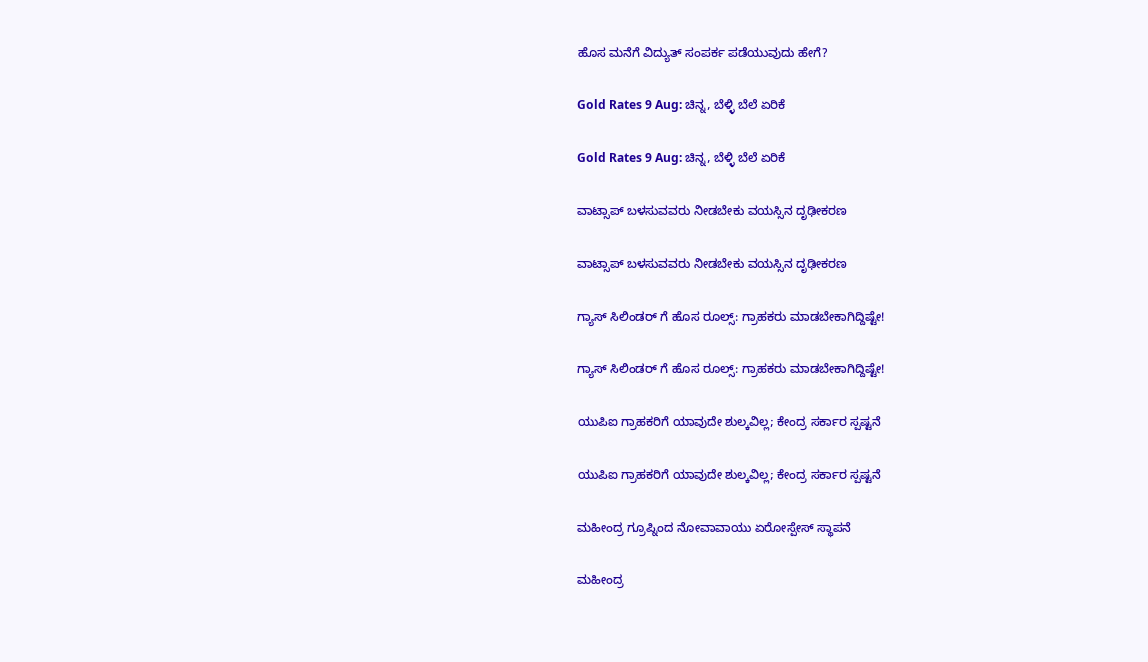ಹೊಸ ಮನೆಗೆ ವಿದ್ಯುತ್ ಸಂಪರ್ಕ ಪಡೆಯುವುದು ಹೇಗೆ?

Gold Rates 9 Aug: ಚಿನ್ನ, ಬೆಳ್ಳಿ ಬೆಲೆ ಏರಿಕೆ

Gold Rates 9 Aug: ಚಿನ್ನ, ಬೆಳ್ಳಿ ಬೆಲೆ ಏರಿಕೆ

ವಾಟ್ಸಾಪ್ ಬಳಸುವವರು ನೀಡಬೇಕು ವಯಸ್ಸಿನ ದೃಢೀಕರಣ

ವಾಟ್ಸಾಪ್ ಬಳಸುವವರು ನೀಡಬೇಕು ವಯಸ್ಸಿನ ದೃಢೀಕರಣ

ಗ್ಯಾಸ್ ಸಿಲಿಂಡರ್ ಗೆ ಹೊಸ ರೂಲ್ಸ್‌: ಗ್ರಾಹಕರು ಮಾಡಬೇಕಾಗಿದ್ದಿಷ್ಟೇ!

ಗ್ಯಾಸ್ ಸಿಲಿಂಡರ್ ಗೆ ಹೊಸ ರೂಲ್ಸ್‌: ಗ್ರಾಹಕರು ಮಾಡಬೇಕಾಗಿದ್ದಿಷ್ಟೇ!

ಯುಪಿಐ ಗ್ರಾಹಕರಿಗೆ ಯಾವುದೇ ಶುಲ್ಕವಿಲ್ಲ; ಕೇಂದ್ರ ಸರ್ಕಾರ ಸ್ಪಷ್ಟನೆ

ಯುಪಿಐ ಗ್ರಾಹಕರಿಗೆ ಯಾವುದೇ ಶುಲ್ಕವಿಲ್ಲ; ಕೇಂದ್ರ ಸರ್ಕಾರ ಸ್ಪಷ್ಟನೆ

ಮಹೀಂದ್ರ ಗ್ರೂಪ್ನಿಂದ ನೋವಾವಾಯು ಏರೋಸ್ಪೇಸ್ ಸ್ಥಾಪನೆ

ಮಹೀಂದ್ರ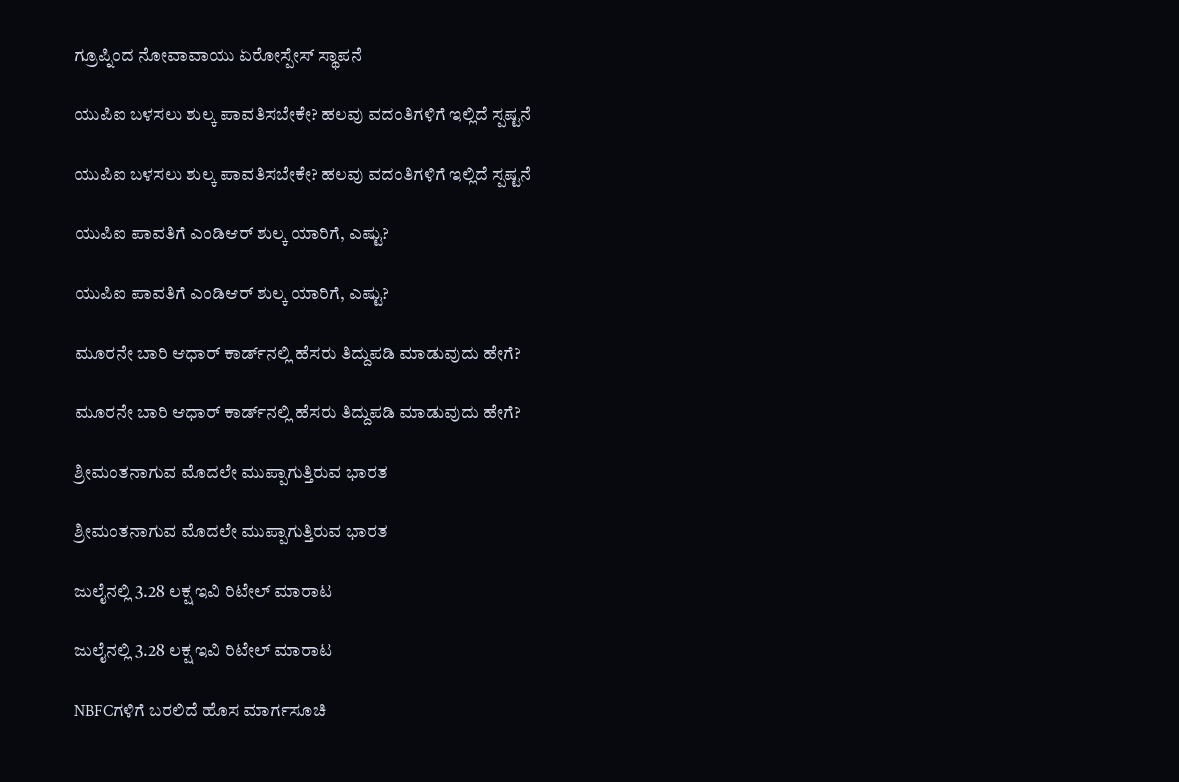ಗ್ರೂಪ್ನಿಂದ ನೋವಾವಾಯು ಏರೋಸ್ಪೇಸ್ ಸ್ಥಾಪನೆ

ಯುಪಿಐ ಬಳಸಲು ಶುಲ್ಕ ಪಾವತಿಸಬೇಕೇ? ಹಲವು ವದಂತಿಗಳಿಗೆ ಇಲ್ಲಿದೆ ಸ್ಪಷ್ಟನೆ

ಯುಪಿಐ ಬಳಸಲು ಶುಲ್ಕ ಪಾವತಿಸಬೇಕೇ? ಹಲವು ವದಂತಿಗಳಿಗೆ ಇಲ್ಲಿದೆ ಸ್ಪಷ್ಟನೆ

ಯುಪಿಐ ಪಾವತಿಗೆ ಎಂಡಿಆರ್ ಶುಲ್ಕ ಯಾರಿಗೆ, ಎಷ್ಟು?

ಯುಪಿಐ ಪಾವತಿಗೆ ಎಂಡಿಆರ್ ಶುಲ್ಕ ಯಾರಿಗೆ, ಎಷ್ಟು?

ಮೂರನೇ ಬಾರಿ ಆಧಾರ್ ಕಾರ್ಡ್‌ನಲ್ಲಿ ಹೆಸರು ತಿದ್ದುಪಡಿ ಮಾಡುವುದು ಹೇಗೆ?

ಮೂರನೇ ಬಾರಿ ಆಧಾರ್ ಕಾರ್ಡ್‌ನಲ್ಲಿ ಹೆಸರು ತಿದ್ದುಪಡಿ ಮಾಡುವುದು ಹೇಗೆ?

ಶ್ರೀಮಂತನಾಗುವ ಮೊದಲೇ ಮುಪ್ಪಾಗುತ್ತಿರುವ ಭಾರತ

ಶ್ರೀಮಂತನಾಗುವ ಮೊದಲೇ ಮುಪ್ಪಾಗುತ್ತಿರುವ ಭಾರತ

ಜುಲೈನಲ್ಲಿ 3.28 ಲಕ್ಷ ಇವಿ ರಿಟೇಲ್ ಮಾರಾಟ

ಜುಲೈನಲ್ಲಿ 3.28 ಲಕ್ಷ ಇವಿ ರಿಟೇಲ್ ಮಾರಾಟ

NBFCಗಳಿಗೆ ಬರಲಿದೆ ಹೊಸ ಮಾರ್ಗಸೂಚಿ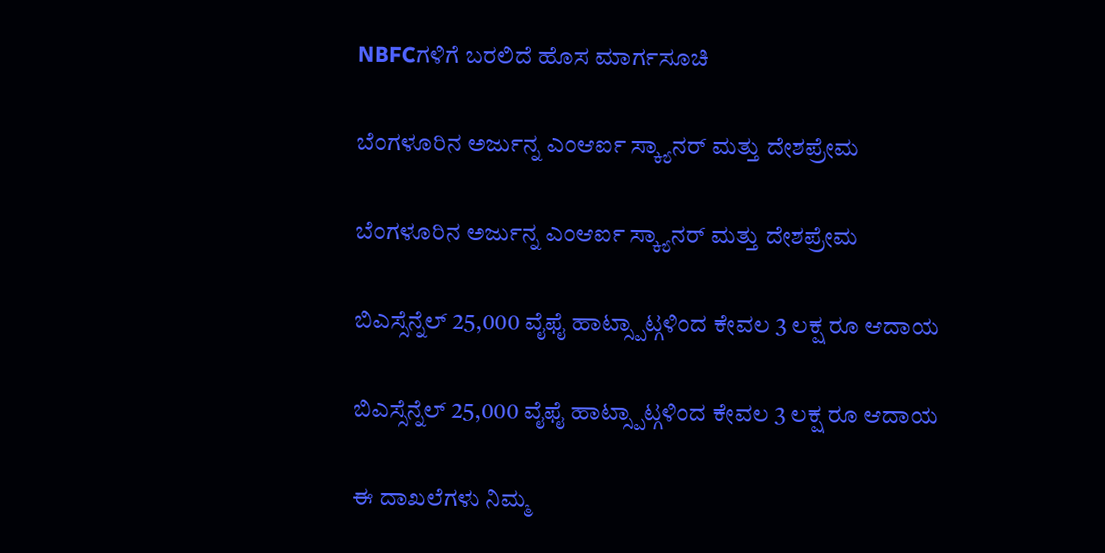NBFCಗಳಿಗೆ ಬರಲಿದೆ ಹೊಸ ಮಾರ್ಗಸೂಚಿ

ಬೆಂಗಳೂರಿನ ಅರ್ಜುನ್ನ ಎಂಆರ್ಐ ಸ್ಕ್ಯಾನರ್ ಮತ್ತು ದೇಶಪ್ರೇಮ

ಬೆಂಗಳೂರಿನ ಅರ್ಜುನ್ನ ಎಂಆರ್ಐ ಸ್ಕ್ಯಾನರ್ ಮತ್ತು ದೇಶಪ್ರೇಮ

ಬಿಎಸ್ಸೆನ್ನೆಲ್ 25,000 ವೈಫೈ ಹಾಟ್ಸ್ಪಾಟ್ಗಳಿಂದ ಕೇವಲ 3 ಲಕ್ಷ ರೂ ಆದಾಯ

ಬಿಎಸ್ಸೆನ್ನೆಲ್ 25,000 ವೈಫೈ ಹಾಟ್ಸ್ಪಾಟ್ಗಳಿಂದ ಕೇವಲ 3 ಲಕ್ಷ ರೂ ಆದಾಯ

ಈ ದಾಖಲೆಗಳು ನಿಮ್ಮ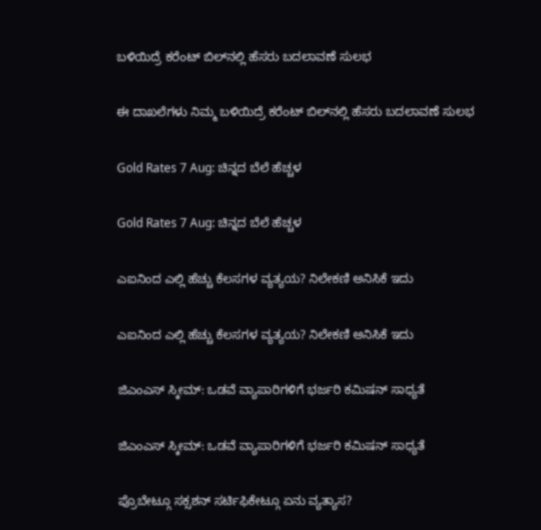ಬಳಿಯಿದ್ರೆ ಕರೆಂಟ್ ಬಿಲ್‌ನಲ್ಲಿ ಹೆಸರು ಬದಲಾವಣೆ ಸುಲಭ

ಈ ದಾಖಲೆಗಳು ನಿಮ್ಮ ಬಳಿಯಿದ್ರೆ ಕರೆಂಟ್ ಬಿಲ್‌ನಲ್ಲಿ ಹೆಸರು ಬದಲಾವಣೆ ಸುಲಭ

Gold Rates 7 Aug: ಚಿನ್ನದ ಬೆಲೆ ಹೆಚ್ಚಳ

Gold Rates 7 Aug: ಚಿನ್ನದ ಬೆಲೆ ಹೆಚ್ಚಳ

ಎಐನಿಂದ ಎಲ್ಲಿ ಹೆಚ್ಚು ಕೆಲಸಗಳ ವ್ಯತ್ಯಯ? ನಿಲೇಕಣಿ ಅನಿಸಿಕೆ ಇದು

ಎಐನಿಂದ ಎಲ್ಲಿ ಹೆಚ್ಚು ಕೆಲಸಗಳ ವ್ಯತ್ಯಯ? ನಿಲೇಕಣಿ ಅನಿಸಿಕೆ ಇದು

ಜಿಎಂಎಸ್ ಸ್ಕೀಮ್: ಒಡವೆ ವ್ಯಾಪಾರಿಗಳಿಗೆ ಭರ್ಜರಿ ಕಮಿಷನ್ ಸಾಧ್ಯತೆ

ಜಿಎಂಎಸ್ ಸ್ಕೀಮ್: ಒಡವೆ ವ್ಯಾಪಾರಿಗಳಿಗೆ ಭರ್ಜರಿ ಕಮಿಷನ್ ಸಾಧ್ಯತೆ

ಪ್ರೊಬೇಟ್ಗೂ ಸಕ್ಸಶನ್ ಸರ್ಟಿಫಿಕೇಟ್ಗೂ ಏನು ವ್ಯತ್ಯಾಸ?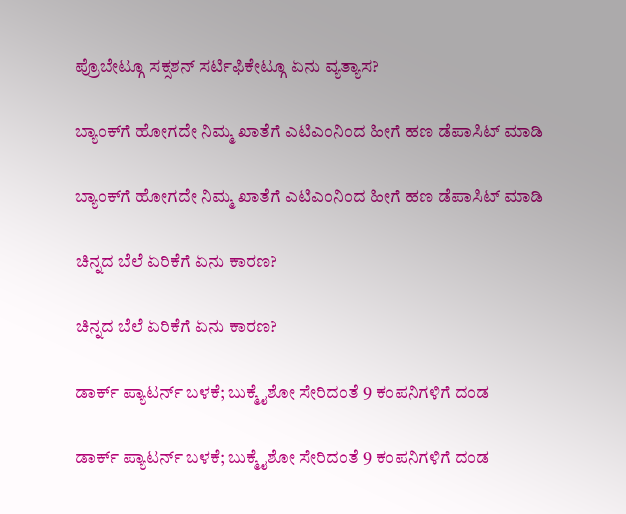ಪ್ರೊಬೇಟ್ಗೂ ಸಕ್ಸಶನ್ ಸರ್ಟಿಫಿಕೇಟ್ಗೂ ಏನು ವ್ಯತ್ಯಾಸ?

ಬ್ಯಾಂಕ್‌ಗೆ ಹೋಗದೇ ನಿಮ್ಮ ಖಾತೆಗೆ ಎಟಿಎಂನಿಂದ ಹೀಗೆ ಹಣ ಡೆಪಾಸಿಟ್ ಮಾಡಿ

ಬ್ಯಾಂಕ್‌ಗೆ ಹೋಗದೇ ನಿಮ್ಮ ಖಾತೆಗೆ ಎಟಿಎಂನಿಂದ ಹೀಗೆ ಹಣ ಡೆಪಾಸಿಟ್ ಮಾಡಿ

ಚಿನ್ನದ ಬೆಲೆ ಏರಿಕೆಗೆ ಏನು ಕಾರಣ?

ಚಿನ್ನದ ಬೆಲೆ ಏರಿಕೆಗೆ ಏನು ಕಾರಣ?

ಡಾರ್ಕ್ ಪ್ಯಾಟರ್ನ್ ಬಳಕೆ; ಬುಕ್ಮೈಶೋ ಸೇರಿದಂತೆ 9 ಕಂಪನಿಗಳಿಗೆ ದಂಡ

ಡಾರ್ಕ್ ಪ್ಯಾಟರ್ನ್ ಬಳಕೆ; ಬುಕ್ಮೈಶೋ ಸೇರಿದಂತೆ 9 ಕಂಪನಿಗಳಿಗೆ ದಂಡ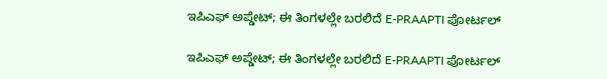ಇಪಿಎಫ್ ಅಪ್ಡೇಟ್; ಈ ತಿಂಗಳಲ್ಲೇ ಬರಲಿದೆ E-PRAAPTI ಪೋರ್ಟಲ್

ಇಪಿಎಫ್ ಅಪ್ಡೇಟ್; ಈ ತಿಂಗಳಲ್ಲೇ ಬರಲಿದೆ E-PRAAPTI ಪೋರ್ಟಲ್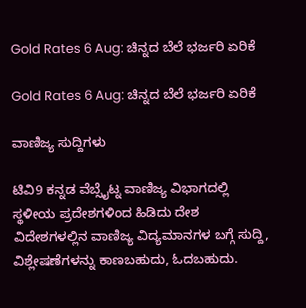Gold Rates 6 Aug: ಚಿನ್ನದ ಬೆಲೆ ಭರ್ಜರಿ ಏರಿಕೆ

Gold Rates 6 Aug: ಚಿನ್ನದ ಬೆಲೆ ಭರ್ಜರಿ ಏರಿಕೆ

ವಾಣಿಜ್ಯ ಸುದ್ದಿಗಳು

ಟಿವಿ9 ಕನ್ನಡ ವೆಬ್ಸೈಟ್ನ ವಾಣಿಜ್ಯ ವಿಭಾಗದಲ್ಲಿ ಸ್ಥಳೀಯ ಪ್ರದೇಶಗಳಿಂದ ಹಿಡಿದು ದೇಶ ವಿದೇಶಗಳಲ್ಲಿನ ವಾಣಿಜ್ಯ ವಿದ್ಯಮಾನಗಳ ಬಗ್ಗೆ ಸುದ್ದಿ, ವಿಶ್ಲೇಷಣೆಗಳನ್ನು ಕಾಣಬಹುದು, ಓದಬಹುದು.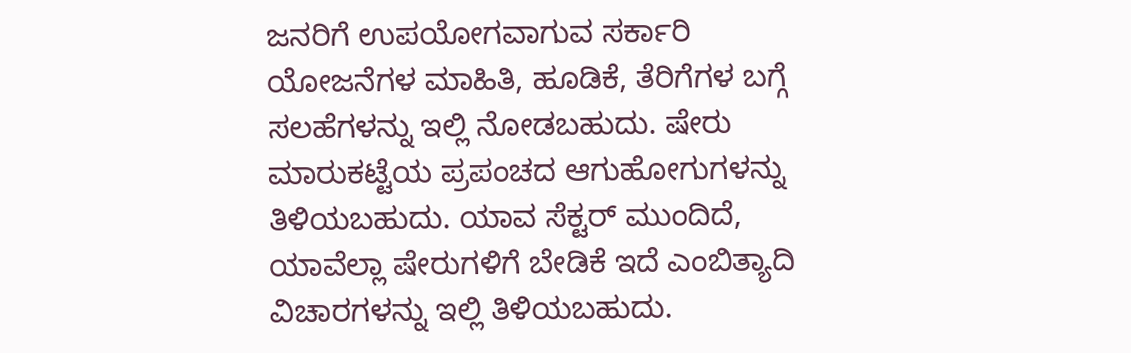ಜನರಿಗೆ ಉಪಯೋಗವಾಗುವ ಸರ್ಕಾರಿ ಯೋಜನೆಗಳ ಮಾಹಿತಿ, ಹೂಡಿಕೆ, ತೆರಿಗೆಗಳ ಬಗ್ಗೆ ಸಲಹೆಗಳನ್ನು ಇಲ್ಲಿ ನೋಡಬಹುದು. ಷೇರು ಮಾರುಕಟ್ಟೆಯ ಪ್ರಪಂಚದ ಆಗುಹೋಗುಗಳನ್ನು ತಿಳಿಯಬಹುದು. ಯಾವ ಸೆಕ್ಟರ್ ಮುಂದಿದೆ, ಯಾವೆಲ್ಲಾ ಷೇರುಗಳಿಗೆ ಬೇಡಿಕೆ ಇದೆ ಎಂಬಿತ್ಯಾದಿ ವಿಚಾರಗಳನ್ನು ಇಲ್ಲಿ ತಿಳಿಯಬಹುದು.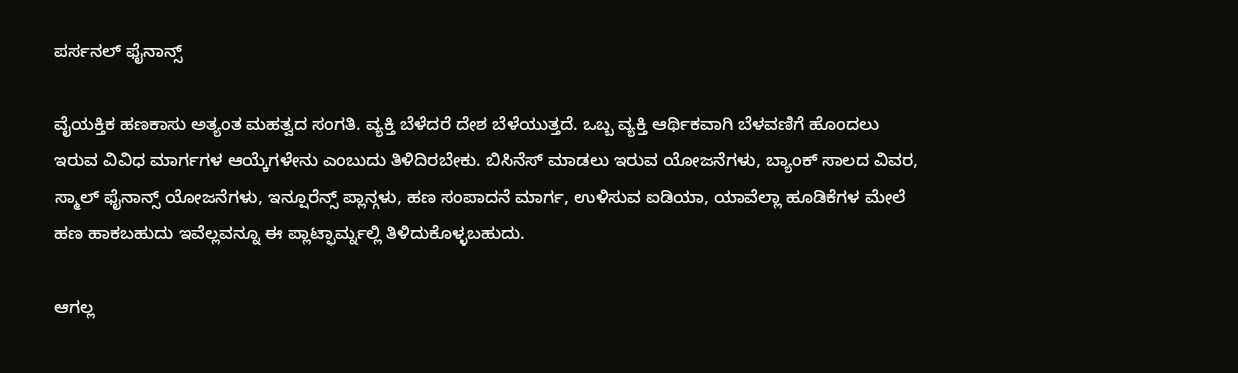ಪರ್ಸನಲ್ ಫೈನಾನ್ಸ್

ವೈಯಕ್ತಿಕ ಹಣಕಾಸು ಅತ್ಯಂತ ಮಹತ್ವದ ಸಂಗತಿ. ವ್ಯಕ್ತಿ ಬೆಳೆದರೆ ದೇಶ ಬೆಳೆಯುತ್ತದೆ. ಒಬ್ಬ ವ್ಯಕ್ತಿ ಆರ್ಥಿಕವಾಗಿ ಬೆಳವಣಿಗೆ ಹೊಂದಲು ಇರುವ ವಿವಿಧ ಮಾರ್ಗಗಳ ಆಯ್ಕೆಗಳೇನು ಎಂಬುದು ತಿಳಿದಿರಬೇಕು. ಬಿಸಿನೆಸ್ ಮಾಡಲು ಇರುವ ಯೋಜನೆಗಳು, ಬ್ಯಾಂಕ್ ಸಾಲದ ವಿವರ, ಸ್ಮಾಲ್ ಫೈನಾನ್ಸ್ ಯೋಜನೆಗಳು, ಇನ್ಷೂರೆನ್ಸ್ ಪ್ಲಾನ್ಗಳು, ಹಣ ಸಂಪಾದನೆ ಮಾರ್ಗ, ಉಳಿಸುವ ಐಡಿಯಾ, ಯಾವೆಲ್ಲಾ ಹೂಡಿಕೆಗಳ ಮೇಲೆ ಹಣ ಹಾಕಬಹುದು ಇವೆಲ್ಲವನ್ನೂ ಈ ಪ್ಲಾಟ್ಫಾರ್ಮ್ನಲ್ಲಿ ತಿಳಿದುಕೊಳ್ಳಬಹುದು.

ಆಗಲ್ಲ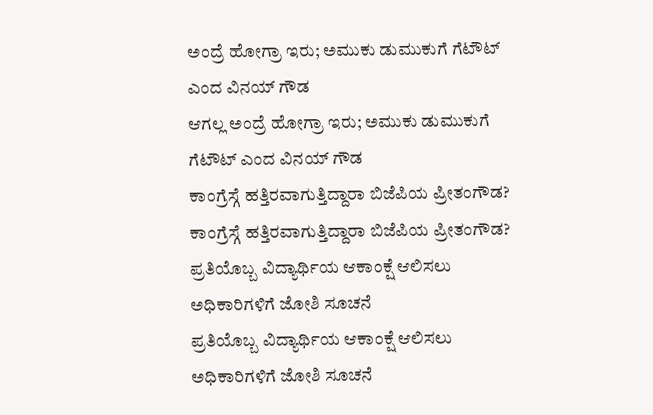ಅಂದ್ರೆ ಹೋಗ್ರಾ ಇರು; ಅಮುಕು ಡುಮುಕುಗೆ ಗೆಟೌಟ್ ಎಂದ ವಿನಯ್ ಗೌಡ
ಆಗಲ್ಲ ಅಂದ್ರೆ ಹೋಗ್ರಾ ಇರು; ಅಮುಕು ಡುಮುಕುಗೆ ಗೆಟೌಟ್ ಎಂದ ವಿನಯ್ ಗೌಡ
ಕಾಂಗ್ರೆಸ್ಗೆ ಹತ್ತಿರವಾಗುತ್ತಿದ್ದಾರಾ ಬಿಜೆಪಿಯ ಪ್ರೀತಂಗೌಡ?
ಕಾಂಗ್ರೆಸ್ಗೆ ಹತ್ತಿರವಾಗುತ್ತಿದ್ದಾರಾ ಬಿಜೆಪಿಯ ಪ್ರೀತಂಗೌಡ?
ಪ್ರತಿಯೊಬ್ಬ ವಿದ್ಯಾರ್ಥಿಯ ಆಕಾಂಕ್ಷೆ ಆಲಿಸಲು ಅಧಿಕಾರಿಗಳಿಗೆ ಜೋಶಿ ಸೂಚನೆ
ಪ್ರತಿಯೊಬ್ಬ ವಿದ್ಯಾರ್ಥಿಯ ಆಕಾಂಕ್ಷೆ ಆಲಿಸಲು ಅಧಿಕಾರಿಗಳಿಗೆ ಜೋಶಿ ಸೂಚನೆ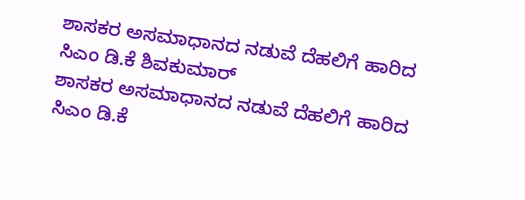ಶಾಸಕರ ಅಸಮಾಧಾನದ ನಡುವೆ ದೆಹಲಿಗೆ ಹಾರಿದ ಸಿಎಂ ಡಿ.ಕೆ ಶಿವಕುಮಾರ್
ಶಾಸಕರ ಅಸಮಾಧಾನದ ನಡುವೆ ದೆಹಲಿಗೆ ಹಾರಿದ ಸಿಎಂ ಡಿ.ಕೆ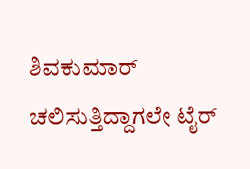ಶಿವಕುಮಾರ್
ಚಲಿಸುತ್ತಿದ್ದಾಗಲೇ ಟೈರ್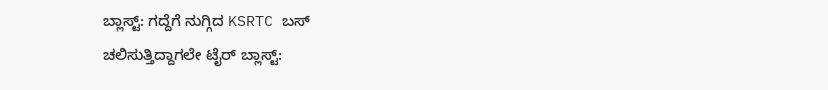ಬ್ಲಾಸ್ಟ್: ಗದ್ದೆಗೆ ನುಗ್ಗಿದ KSRTC ಬಸ್
ಚಲಿಸುತ್ತಿದ್ದಾಗಲೇ ಟೈರ್ ಬ್ಲಾಸ್ಟ್: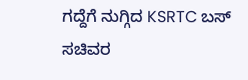ಗದ್ದೆಗೆ ನುಗ್ಗಿದ KSRTC ಬಸ್
ಸಚಿವರ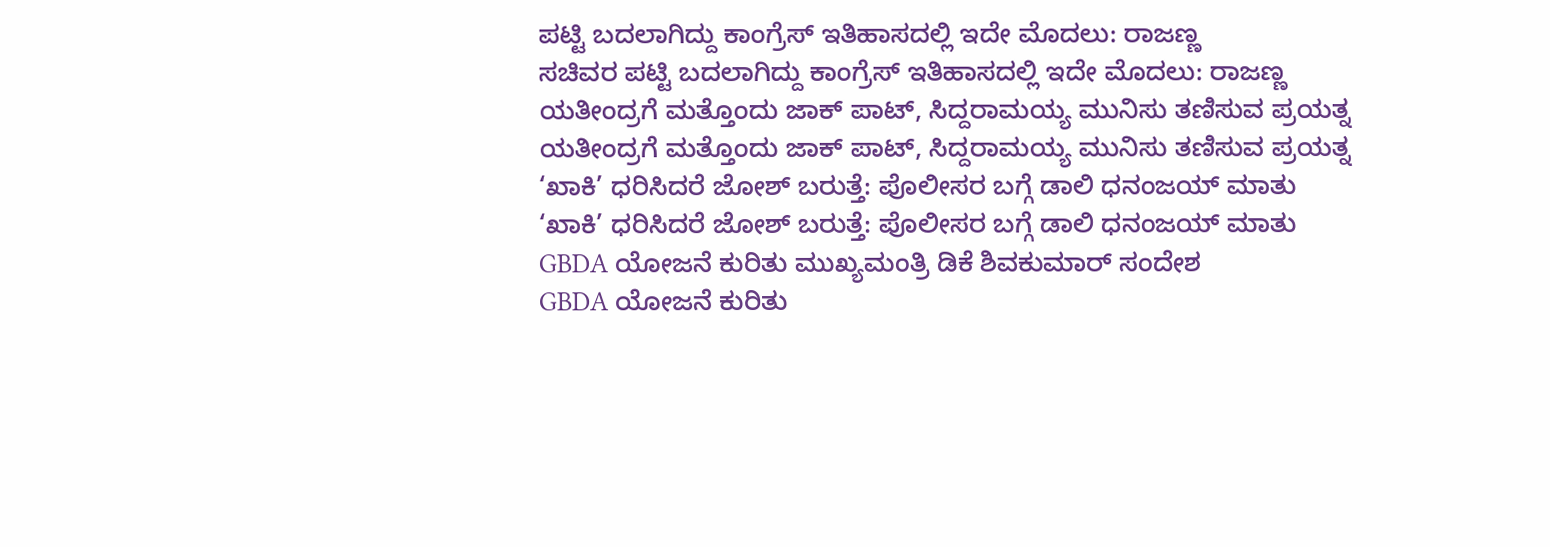ಪಟ್ಟಿ ಬದಲಾಗಿದ್ದು ಕಾಂಗ್ರೆಸ್ ಇತಿಹಾಸದಲ್ಲಿ ಇದೇ ಮೊದಲು: ರಾಜಣ್ಣ
ಸಚಿವರ ಪಟ್ಟಿ ಬದಲಾಗಿದ್ದು ಕಾಂಗ್ರೆಸ್ ಇತಿಹಾಸದಲ್ಲಿ ಇದೇ ಮೊದಲು: ರಾಜಣ್ಣ
ಯತೀಂದ್ರಗೆ ಮತ್ತೊಂದು ಜಾಕ್ ಪಾಟ್, ಸಿದ್ದರಾಮಯ್ಯ ಮುನಿಸು ತಣಿಸುವ ಪ್ರಯತ್ನ
ಯತೀಂದ್ರಗೆ ಮತ್ತೊಂದು ಜಾಕ್ ಪಾಟ್, ಸಿದ್ದರಾಮಯ್ಯ ಮುನಿಸು ತಣಿಸುವ ಪ್ರಯತ್ನ
‘ಖಾಕಿ’ ಧರಿಸಿದರೆ ಜೋಶ್ ಬರುತ್ತೆ: ಪೊಲೀಸರ ಬಗ್ಗೆ ಡಾಲಿ ಧನಂಜಯ್ ಮಾತು
‘ಖಾಕಿ’ ಧರಿಸಿದರೆ ಜೋಶ್ ಬರುತ್ತೆ: ಪೊಲೀಸರ ಬಗ್ಗೆ ಡಾಲಿ ಧನಂಜಯ್ ಮಾತು
GBDA ಯೋಜನೆ ಕುರಿತು ಮುಖ್ಯಮಂತ್ರಿ ಡಿಕೆ ಶಿವಕುಮಾರ್ ಸಂದೇಶ
GBDA ಯೋಜನೆ ಕುರಿತು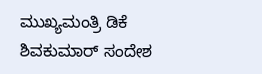ಮುಖ್ಯಮಂತ್ರಿ ಡಿಕೆ ಶಿವಕುಮಾರ್ ಸಂದೇಶ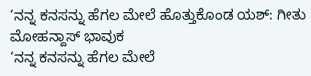‘ನನ್ನ ಕನಸನ್ನು ಹೆಗಲ ಮೇಲೆ ಹೊತ್ತುಕೊಂಡ ಯಶ್: ಗೀತು ಮೋಹನ್ದಾಸ್ ಭಾವುಕ
‘ನನ್ನ ಕನಸನ್ನು ಹೆಗಲ ಮೇಲೆ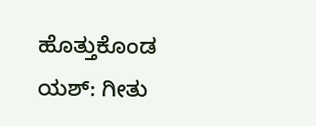ಹೊತ್ತುಕೊಂಡ ಯಶ್: ಗೀತು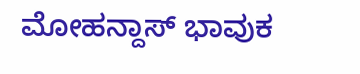ಮೋಹನ್ದಾಸ್ ಭಾವುಕ